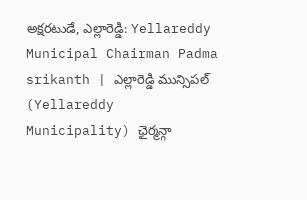అక్షరటుడే, ఎల్లారెడ్డి: Yellareddy Municipal Chairman Padma srikanth | ఎల్లారెడ్డి మున్సిపల్ (Yellareddy Municipality) ఛైర్మన్గా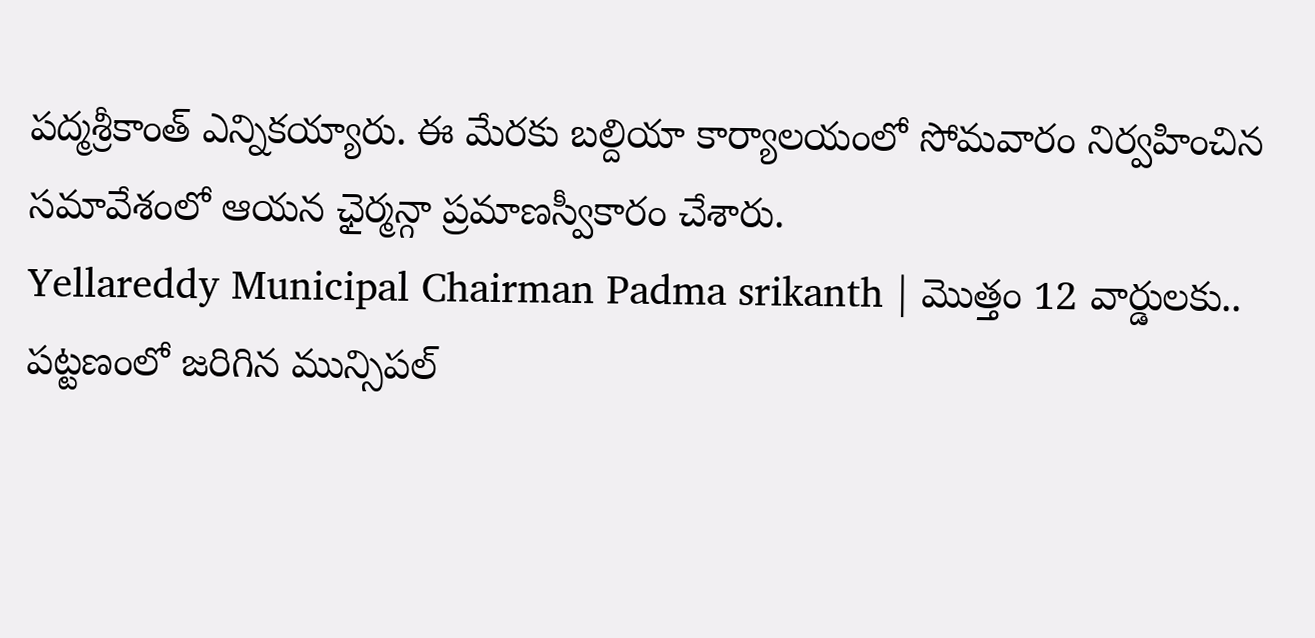పద్మశ్రీకాంత్ ఎన్నికయ్యారు. ఈ మేరకు బల్దియా కార్యాలయంలో సోమవారం నిర్వహించిన సమావేశంలో ఆయన ఛైర్మన్గా ప్రమాణస్వీకారం చేశారు.
Yellareddy Municipal Chairman Padma srikanth | మొత్తం 12 వార్డులకు..
పట్టణంలో జరిగిన మున్సిపల్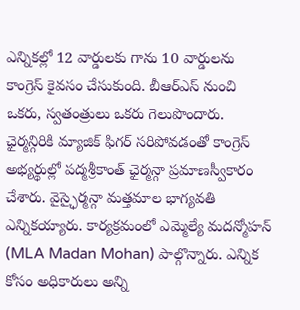ఎన్నికల్లో 12 వార్డులకు గాను 10 వార్డులను కాంగ్రెస్ కైవసం చేసుకుంది. బీఆర్ఎస్ నుంచి ఒకరు, స్వతంత్రులు ఒకరు గెలుపొందారు. ఛైర్మన్గిరికి మ్యాజిక్ ఫిగర్ సరిపోవడంతో కాంగ్రెస్ అభ్యర్థుల్లో పద్మశ్రీకాంత్ ఛైర్మన్గా ప్రమాణస్వీకారం చేశారు. వైస్ఛైర్మన్గా మత్తమాల భాగ్యవతి ఎన్నికయ్యారు. కార్యక్రమంలో ఎమ్మెల్యే మదన్మోహన్ (MLA Madan Mohan) పాల్గొన్నారు. ఎన్నిక కోసం అధికారులు అన్ని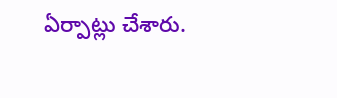ఏర్పాట్లు చేశారు.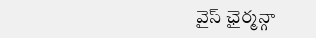వైస్ ఛైర్మన్గా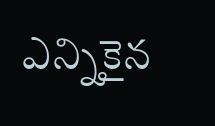ఎన్నికైన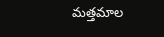మత్తమాల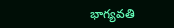భాగ్యవతి